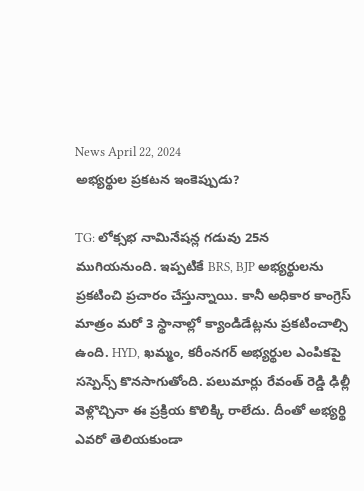News April 22, 2024
అభ్యర్థుల ప్రకటన ఇంకెప్పుడు?

TG: లోక్సభ నామినేషన్ల గడువు 25న ముగియనుంది. ఇప్పటికే BRS, BJP అభ్యర్థులను ప్రకటించి ప్రచారం చేస్తున్నాయి. కానీ అధికార కాంగ్రెస్ మాత్రం మరో 3 స్థానాల్లో క్యాండిడేట్లను ప్రకటించాల్సి ఉంది. HYD, ఖమ్మం, కరీంనగర్ అభ్యర్థుల ఎంపికపై సస్పెన్స్ కొనసాగుతోంది. పలుమార్లు రేవంత్ రెడ్డి ఢిల్లీ వెళ్లొచ్చినా ఈ ప్రక్రియ కొలిక్కి రాలేదు. దీంతో అభ్యర్థి ఎవరో తెలియకుండా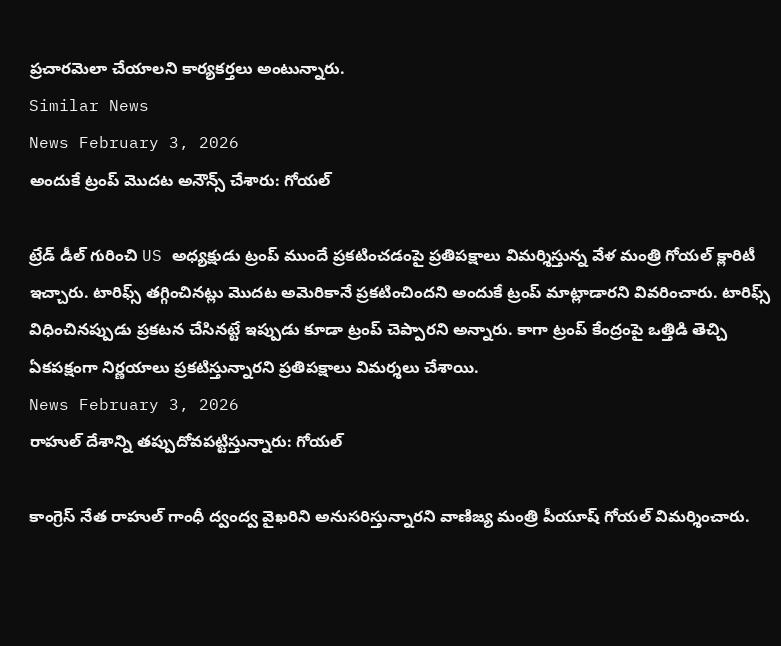ప్రచారమెలా చేయాలని కార్యకర్తలు అంటున్నారు.
Similar News
News February 3, 2026
అందుకే ట్రంప్ మొదట అనౌన్స్ చేశారు: గోయల్

ట్రేడ్ డీల్ గురించి US అధ్యక్షుడు ట్రంప్ ముందే ప్రకటించడంపై ప్రతిపక్షాలు విమర్శిస్తున్న వేళ మంత్రి గోయల్ క్లారిటీ ఇచ్చారు. టారిఫ్స్ తగ్గించినట్లు మొదట అమెరికానే ప్రకటించిందని అందుకే ట్రంప్ మాట్లాడారని వివరించారు. టారిఫ్స్ విధించినప్పుడు ప్రకటన చేసినట్టే ఇప్పుడు కూడా ట్రంప్ చెప్పారని అన్నారు. కాగా ట్రంప్ కేంద్రంపై ఒత్తిడి తెచ్చి ఏకపక్షంగా నిర్ణయాలు ప్రకటిస్తున్నారని ప్రతిపక్షాలు విమర్శలు చేశాయి.
News February 3, 2026
రాహుల్ దేశాన్ని తప్పుదోవపట్టిస్తున్నారు: గోయల్

కాంగ్రెస్ నేత రాహుల్ గాంధీ ద్వంద్వ వైఖరిని అనుసరిస్తున్నారని వాణిజ్య మంత్రి పీయూష్ గోయల్ విమర్శించారు.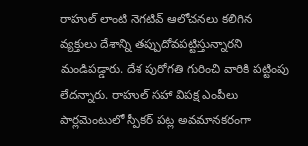రాహుల్ లాంటి నెగటివ్ ఆలోచనలు కలిగిన వ్యక్తులు దేశాన్ని తప్పుదోవపట్టిస్తున్నారని మండిపడ్డారు. దేశ పురోగతి గురించి వారికి పట్టింపు లేదన్నారు. రాహుల్ సహా విపక్ష ఎంపీలు పార్లమెంటులో స్పీకర్ పట్ల అవమానకరంగా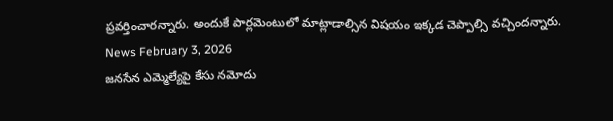ప్రవర్తించారన్నారు. అందుకే పార్లమెంటులో మాట్లాడాల్సిన విషయం ఇక్కడ చెప్పాల్సి వచ్చిందన్నారు.
News February 3, 2026
జనసేన ఎమ్మెల్యేపై కేసు నమోదు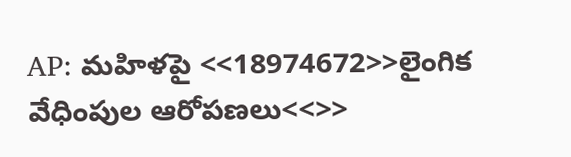AP: మహిళపై <<18974672>>లైంగిక వేధింపుల ఆరోపణలు<<>>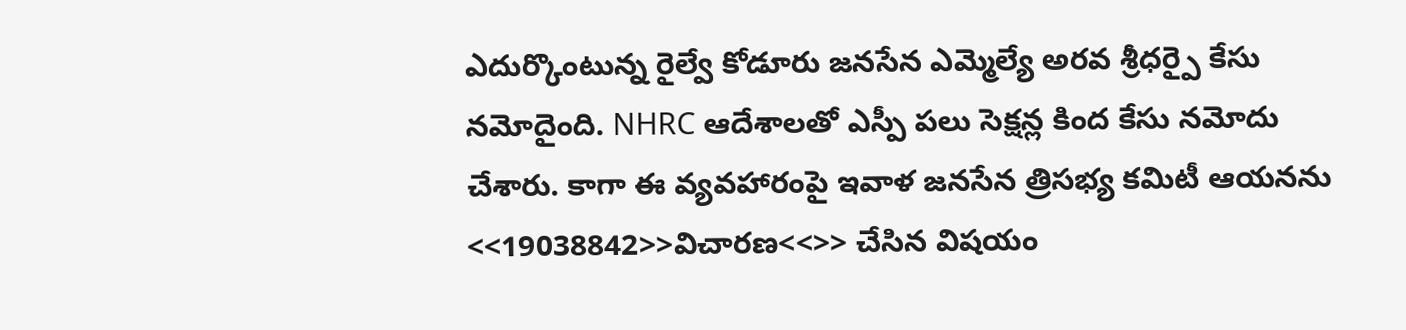ఎదుర్కొంటున్న రైల్వే కోడూరు జనసేన ఎమ్మెల్యే అరవ శ్రీధర్పై కేసు నమోదైంది. NHRC ఆదేశాలతో ఎస్పీ పలు సెక్షన్ల కింద కేసు నమోదు చేశారు. కాగా ఈ వ్యవహారంపై ఇవాళ జనసేన త్రిసభ్య కమిటీ ఆయనను <<19038842>>విచారణ<<>> చేసిన విషయం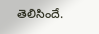తెలిసిందే.